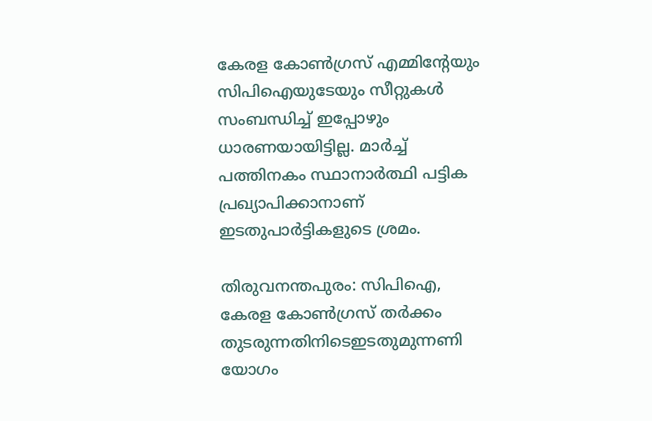കേരള കോൺഗ്രസ് എമ്മിന്‍റേയും സിപിഐയുടേയും സീറ്റുകൾ സംബന്ധിച്ച് ഇപ്പോഴും ധാരണയായിട്ടില്ല. മാർച്ച് പത്തിനകം സ്ഥാനാർത്ഥി പട്ടിക പ്രഖ്യാപിക്കാനാണ് ഇടതുപാർട്ടികളുടെ ശ്രമം.

തിരുവനന്തപുരം: സിപിഐ, കേരള കോണ്‍ഗ്രസ് തര്‍ക്കം തുടരുന്നതിനിടെഇടതുമുന്നണി യോഗം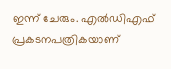ഇന്ന് ചേരും. എൽഡിഎഫ് പ്രകടനപത്രികയാണ്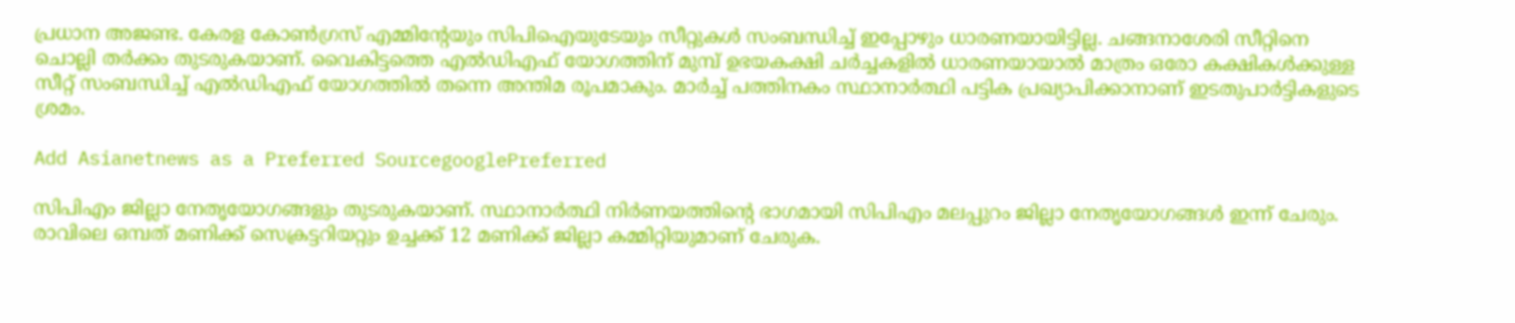പ്രധാന അജണ്ട. കേരള കോൺഗ്രസ് എമ്മിന്‍റേയും സിപിഐയുടേയും സീറ്റുകൾ സംബന്ധിച്ച് ഇപ്പോഴും ധാരണയായിട്ടില്ല. ചങ്ങനാശേരി സീറ്റിനെ ചൊല്ലി തർക്കം തുടരുകയാണ്. വൈകിട്ടത്തെ എൽഡിഎഫ് യോഗത്തിന് മുമ്പ് ഉഭയകക്ഷി ചർച്ചകളിൽ ധാരണയായാൽ മാത്രം ഒരോ കക്ഷികൾക്കുള്ള സീറ്റ് സംബന്ധിച്ച് എൽഡിഎഫ് യോഗത്തിൽ തന്നെ അന്തിമ രൂപമാകും. മാർച്ച് പത്തിനകം സ്ഥാനാർത്ഥി പട്ടിക പ്രഖ്യാപിക്കാനാണ് ഇടതുപാർട്ടികളുടെ ശ്രമം.

Add Asianetnews as a Preferred SourcegooglePreferred

സിപിഎം ജില്ലാ നേതൃയോഗങ്ങളും തുടരുകയാണ്. സ്ഥാനാർത്ഥി നിർണയത്തിന്‍റെ ഭാഗമായി സിപിഎം മലപ്പുറം ജില്ലാ നേതൃയോഗങ്ങള്‍ ഇന്ന് ചേരും. രാവിലെ ഒമ്പത് മണിക്ക് സെക്രട്ടറിയറ്റും ഉച്ചക്ക് 12 മണിക്ക് ജില്ലാ കമ്മിറ്റിയുമാണ് ചേരുക.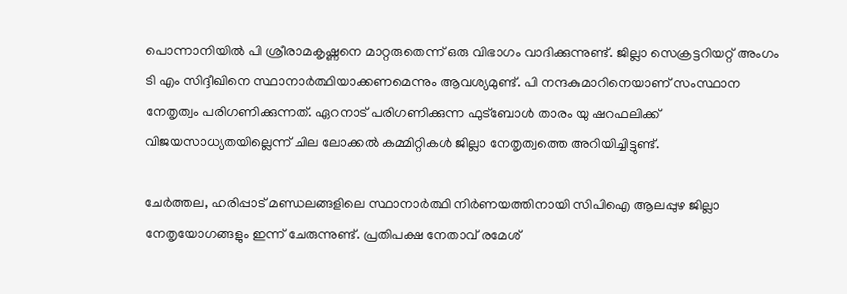പൊന്നാനിയിൽ പി ശ്രീരാമകൃഷ്ണനെ മാറ്റരുതെന്ന് ഒരു വിഭാഗം വാദിക്കുന്നുണ്ട്. ജില്ലാ സെക്രട്ടറിയറ്റ് അംഗം ടി എം സിദ്ദീഖിനെ സ്ഥാനാർത്ഥിയാക്കണമെന്നും ആവശ്യമുണ്ട്. പി നന്ദകുമാറിനെയാണ് സംസ്ഥാന നേതൃത്വം പരിഗണിക്കുന്നത്. ഏറനാട് പരിഗണിക്കുന്ന ഫുട്ബോൾ താരം യു ഷറഫലിക്ക് വിജയസാധ്യതയില്ലെന്ന് ചില ലോക്കൽ കമ്മിറ്റികൾ ജില്ലാ നേതൃത്വത്തെ അറിയിച്ചിട്ടുണ്ട്.

ചേർത്തല, ഹരിപ്പാട് മണ്ഡലങ്ങളിലെ സ്ഥാനാർത്ഥി നിർണയത്തിനായി സിപിഐ ആലപ്പുഴ ജില്ലാ നേതൃയോഗങ്ങളും ഇന്ന് ചേരുന്നുണ്ട്. പ്രതിപക്ഷ നേതാവ് രമേശ്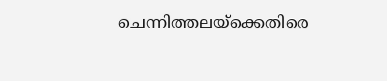ചെന്നിത്തലയ്‍ക്കെതിരെ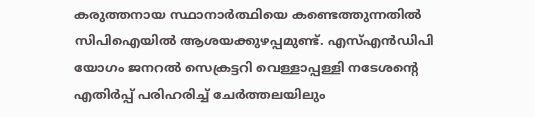കരുത്തനായ സ്ഥാനാർത്ഥിയെ കണ്ടെത്തുന്നതിൽ സിപിഐയിൽ ആശയക്കുഴപ്പമുണ്ട്. എസ്എൻഡിപി യോഗം ജനറൽ സെക്രട്ടറി വെള്ളാപ്പള്ളി നടേശന്‍റെ എതിർപ്പ് പരിഹരിച്ച് ചേർത്തലയിലും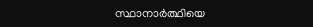സ്ഥാനാർത്ഥിയെ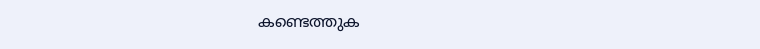കണ്ടെത്തുക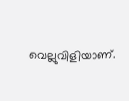വെല്ലുവിളിയാണ്.